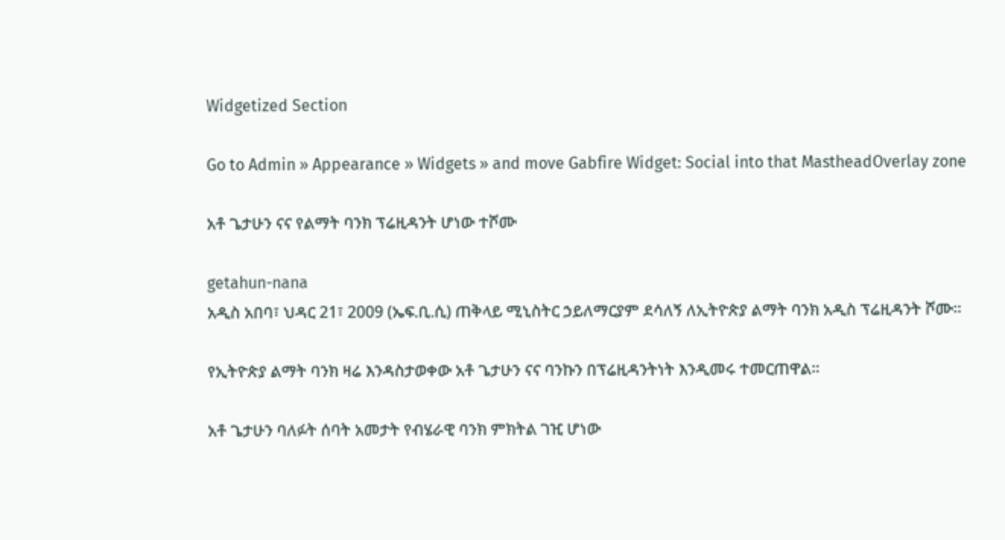Widgetized Section

Go to Admin » Appearance » Widgets » and move Gabfire Widget: Social into that MastheadOverlay zone

አቶ ጌታሁን ናና የልማት ባንክ ፕሬዚዳንት ሆነው ተሾሙ

getahun-nana
አዲስ አበባ፣ ህዳር 21፣ 2009 (ኤፍ.ቢ.ሲ) ጠቅላይ ሚኒስትር ኃይለማርያም ደሳለኝ ለኢትዮጵያ ልማት ባንክ አዲስ ፕሬዚዳንት ሾሙ።

የኢትዮጵያ ልማት ባንክ ዛሬ እንዳስታወቀው አቶ ጌታሁን ናና ባንኩን በፕሬዚዳንትነት እንዲመሩ ተመርጠዋል።

አቶ ጌታሁን ባለፉት ሰባት አመታት የብሄራዊ ባንክ ምክትል ገዢ ሆነው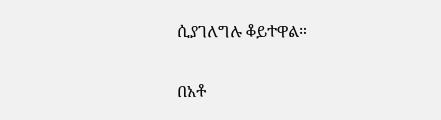ሲያገለግሉ ቆይተዋል።

በአቶ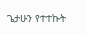ጌታሁን የተተኩት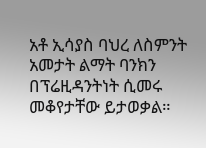አቶ ኢሳያስ ባህረ ለስምንት አመታት ልማት ባንክን በፕሬዚዳንትነት ሲመሩ መቆየታቸው ይታወቃል።